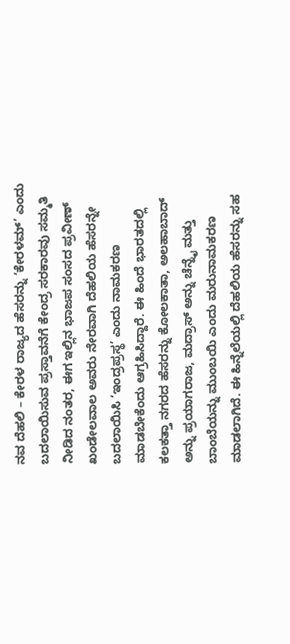ನವ ದೆಹಲಿ – ಕೇರಳ ರಾಜ್ಯದ ಹೆಸರನ್ನು ‘ಕೇರಳಮ್’ ಎಂದು ಬದಲಾಯಿಸುವ ಪ್ರಸ್ತಾವನೆಗೆ ಕೇಂದ್ರ ಸರಕಾರವು ಸಮ್ಮತಿ ನೀಡಿದ ನಂತರ, ಈಗ ಇಲ್ಲಿನ ಭಾಜಪ ಸಂಸದ ಪ್ರವೀಣ್ ಖಂಡೇಲವಾಲ ಅವರು ನೇರವಾಗಿ ದೆಹಲಿಯ ಹೆಸರನ್ನೇ ಬದಲಾಯಿಸಿ ‘ಇಂದ್ರಪ್ರಸ್ಥ’ ಎಂದು ನಾಮಕರಣ ಮಾಡಬೇಕೆಂದು ಆಗ್ರಹಿಸಿದ್ದಾರೆ. ಈ ಹಿಂದೆ ಭಾರತದಲ್ಲಿ ಕಲಕತ್ತಾ ನಗರದ ಹೆಸರನ್ನು ಕೋಲಕಾತಾ, ಅಲಹಾಬಾದ್ ಅನ್ನು ಪ್ರಯಾಗರಾಜ, ಮದ್ರಾಸ್ ಅನ್ನು ಚೆನ್ನೈ ಮತ್ತು ಬಾಂಬೆಯನ್ನು ಮುಂಬಯಿ ಎಂದು ಮರುನಾಮಕರಣ ಮಾಡಲಾಗಿದೆ. ಈ ಹಿನ್ನೆಲೆಯಲ್ಲಿ ದೆಹಲಿಯ ಹೆಸರನ್ನು ಸಹ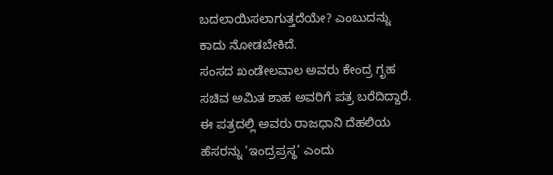ಬದಲಾಯಿಸಲಾಗುತ್ತದೆಯೇ? ಎಂಬುದನ್ನು ಕಾದು ನೋಡಬೇಕಿದೆ.
ಸಂಸದ ಖಂಡೇಲವಾಲ ಅವರು ಕೇಂದ್ರ ಗೃಹ ಸಚಿವ ಅಮಿತ ಶಾಹ ಅವರಿಗೆ ಪತ್ರ ಬರೆದಿದ್ದಾರೆ. ಈ ಪತ್ರದಲ್ಲಿ ಅವರು ರಾಜಧಾನಿ ದೆಹಲಿಯ ಹೆಸರನ್ನು ‘ಇಂದ್ರಪ್ರಸ್ಥ’ ಎಂದು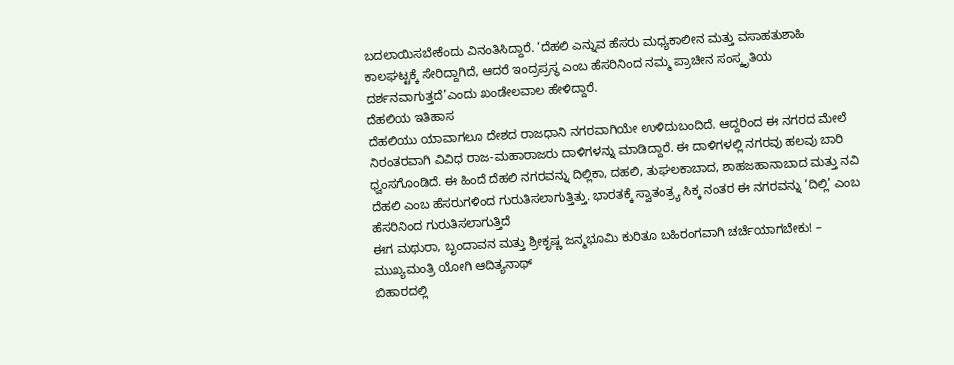ಬದಲಾಯಿಸಬೇಕೆಂದು ವಿನಂತಿಸಿದ್ದಾರೆ. ‘ದೆಹಲಿ ಎನ್ನುವ ಹೆಸರು ಮಧ್ಯಕಾಲೀನ ಮತ್ತು ವಸಾಹತುಶಾಹಿ ಕಾಲಘಟ್ಟಕ್ಕೆ ಸೇರಿದ್ದಾಗಿದೆ, ಆದರೆ ಇಂದ್ರಪ್ರಸ್ಥ ಎಂಬ ಹೆಸರಿನಿಂದ ನಮ್ಮ ಪ್ರಾಚೀನ ಸಂಸ್ಕೃತಿಯ ದರ್ಶನವಾಗುತ್ತದೆ’ಎಂದು ಖಂಡೇಲವಾಲ ಹೇಳಿದ್ದಾರೆ.
ದೆಹಲಿಯ ಇತಿಹಾಸ
ದೆಹಲಿಯು ಯಾವಾಗಲೂ ದೇಶದ ರಾಜಧಾನಿ ನಗರವಾಗಿಯೇ ಉಳಿದುಬಂದಿದೆ. ಆದ್ದರಿಂದ ಈ ನಗರದ ಮೇಲೆ ನಿರಂತರವಾಗಿ ವಿವಿಧ ರಾಜ-ಮಹಾರಾಜರು ದಾಳಿಗಳನ್ನು ಮಾಡಿದ್ದಾರೆ. ಈ ದಾಳಿಗಳಲ್ಲಿ ನಗರವು ಹಲವು ಬಾರಿ ಧ್ವಂಸಗೊಂಡಿದೆ. ಈ ಹಿಂದೆ ದೆಹಲಿ ನಗರವನ್ನು ದಿಲ್ಲಿಕಾ, ದಹಲಿ, ತುಘಲಕಾಬಾದ, ಶಾಹಜಹಾನಾಬಾದ ಮತ್ತು ನವಿ ದೆಹಲಿ ಎಂಬ ಹೆಸರುಗಳಿಂದ ಗುರುತಿಸಲಾಗುತ್ತಿತ್ತು. ಭಾರತಕ್ಕೆ ಸ್ವಾತಂತ್ರ್ಯ ಸಿಕ್ಕ ನಂತರ ಈ ನಗರವನ್ನು ‘ದಿಲ್ಲಿ’ ಎಂಬ ಹೆಸರಿನಿಂದ ಗುರುತಿಸಲಾಗುತ್ತಿದೆ
ಈಗ ಮಥುರಾ, ಬೃಂದಾವನ ಮತ್ತು ಶ್ರೀಕೃಷ್ಣ ಜನ್ಮಭೂಮಿ ಕುರಿತೂ ಬಹಿರಂಗವಾಗಿ ಚರ್ಚೆಯಾಗಬೇಕು! – ಮುಖ್ಯಮಂತ್ರಿ ಯೋಗಿ ಆದಿತ್ಯನಾಥ್
ಬಿಹಾರದಲ್ಲಿ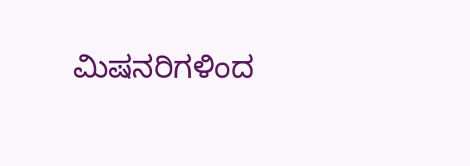ಮಿಷನರಿಗಳಿಂದ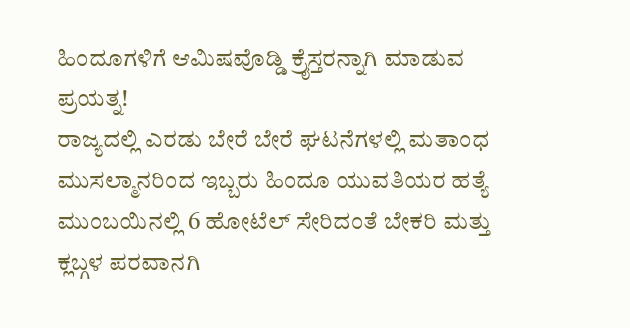ಹಿಂದೂಗಳಿಗೆ ಆಮಿಷವೊಡ್ಡಿ ಕ್ರೈಸ್ತರನ್ನಾಗಿ ಮಾಡುವ ಪ್ರಯತ್ನ!
ರಾಜ್ಯದಲ್ಲಿ ಎರಡು ಬೇರೆ ಬೇರೆ ಘಟನೆಗಳಲ್ಲಿ ಮತಾಂಧ ಮುಸಲ್ಮಾನರಿಂದ ಇಬ್ಬರು ಹಿಂದೂ ಯುವತಿಯರ ಹತ್ಯೆ
ಮುಂಬಯಿನಲ್ಲಿ 6 ಹೋಟೆಲ್ ಸೇರಿದಂತೆ ಬೇಕರಿ ಮತ್ತು ಕ್ಲಬ್ಗಳ ಪರವಾನಗಿ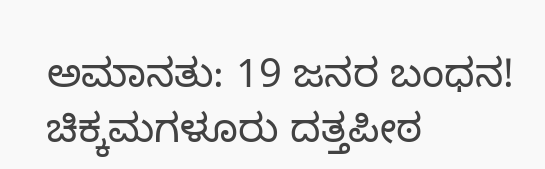ಅಮಾನತು: 19 ಜನರ ಬಂಧನ!
ಚಿಕ್ಕಮಗಳೂರು ದತ್ತಪೀಠ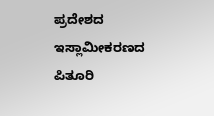ಪ್ರದೇಶದ ಇಸ್ಲಾಮೀಕರಣದ ಪಿತೂರಿ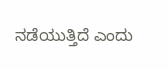ನಡೆಯುತ್ತಿದೆ ಎಂದು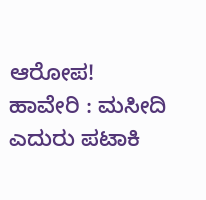ಆರೋಪ!
ಹಾವೇರಿ : ಮಸೀದಿ ಎದುರು ಪಟಾಕಿ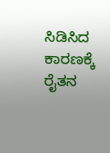ಸಿಡಿಸಿದ ಕಾರಣಕ್ಕೆ ರೈತನ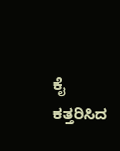ಕೈ ಕತ್ತರಿಸಿದ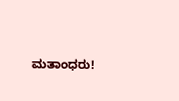ಮತಾಂಧರು!